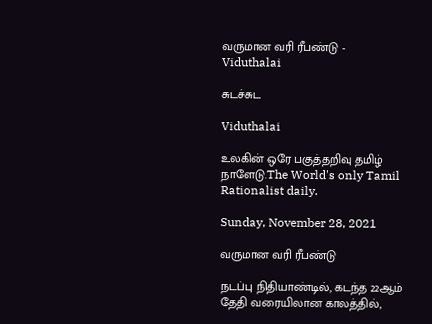வருமான வரி ரீபண்டு - Viduthalai

சுடச்சுட

Viduthalai

உலகின் ஒரே பகுத்தறிவு தமிழ் நாளேடு.The World's only Tamil Rationalist daily.

Sunday, November 28, 2021

வருமான வரி ரீபண்டு

நடப்பு நிதியாண்டில், கடந்த 22ஆம் தேதி வரையிலான காலத்தில்,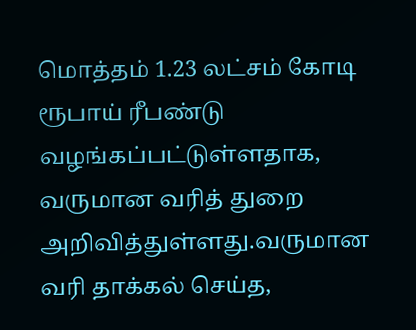மொத்தம் 1.23 லட்சம் கோடி ரூபாய் ரீபண்டு வழங்கப்பட்டுள்ளதாக, வருமான வரித் துறை அறிவித்துள்ளது.வருமான வரி தாக்கல் செய்த,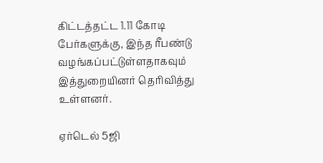கிட்டத்தட்ட 1.11 கோடி பேர்களுக்கு, இந்த ரீபண்டு வழங்கப்பட்டுள்ளதாகவும் இத்துறையினர் தெரிவித்து உள்ளனர்.

ஏர்டெல் 5ஜி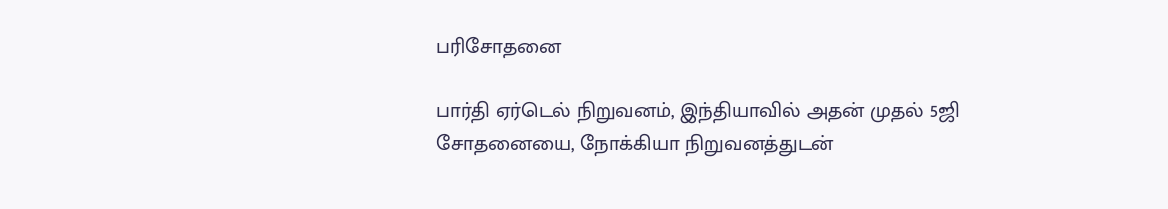பரிசோதனை

பார்தி ஏர்டெல் நிறுவனம், இந்தியாவில் அதன் முதல் 5ஜி சோதனையை, நோக்கியா நிறுவனத்துடன்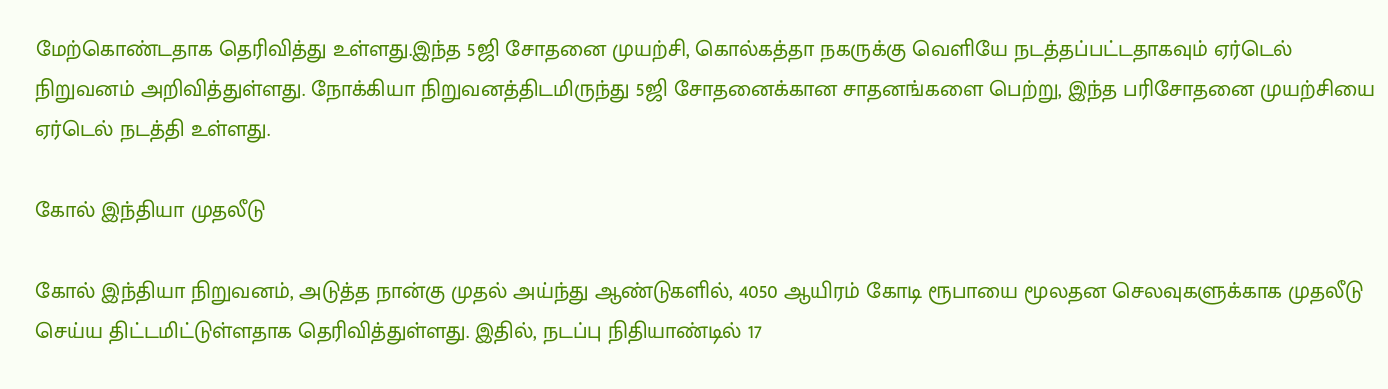மேற்கொண்டதாக தெரிவித்து உள்ளது.இந்த 5ஜி சோதனை முயற்சி, கொல்கத்தா நகருக்கு வெளியே நடத்தப்பட்டதாகவும் ஏர்டெல் நிறுவனம் அறிவித்துள்ளது. நோக்கியா நிறுவனத்திடமிருந்து 5ஜி சோதனைக்கான சாதனங்களை பெற்று, இந்த பரிசோதனை முயற்சியை ஏர்டெல் நடத்தி உள்ளது.

கோல் இந்தியா முதலீடு

கோல் இந்தியா நிறுவனம், அடுத்த நான்கு முதல் அய்ந்து ஆண்டுகளில், 4050 ஆயிரம் கோடி ரூபாயை மூலதன செலவுகளுக்காக முதலீடு செய்ய திட்டமிட்டுள்ளதாக தெரிவித்துள்ளது. இதில், நடப்பு நிதியாண்டில் 17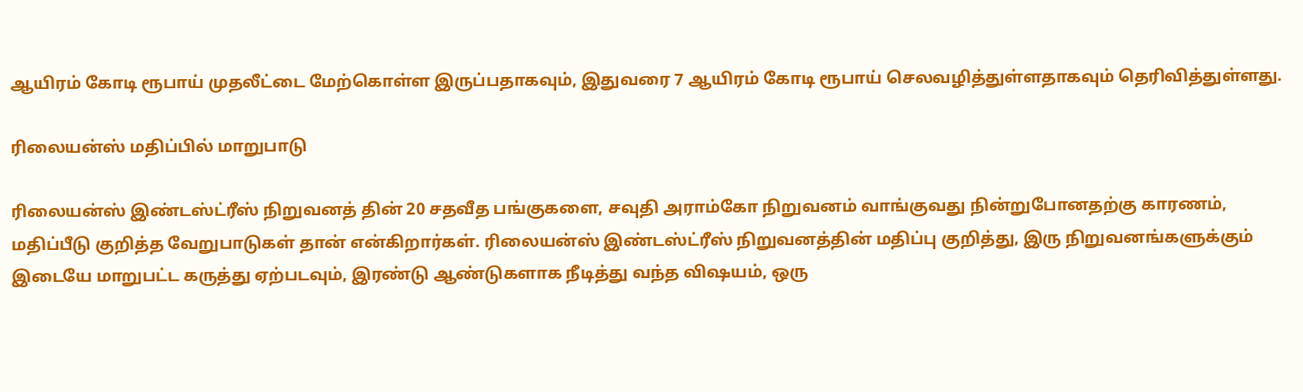ஆயிரம் கோடி ரூபாய் முதலீட்டை மேற்கொள்ள இருப்பதாகவும், இதுவரை 7 ஆயிரம் கோடி ரூபாய் செலவழித்துள்ளதாகவும் தெரிவித்துள்ளது.

ரிலையன்ஸ் மதிப்பில் மாறுபாடு

ரிலையன்ஸ் இண்டஸ்ட்ரீஸ் நிறுவனத் தின் 20 சதவீத பங்குகளை, சவுதி அராம்கோ நிறுவனம் வாங்குவது நின்றுபோனதற்கு காரணம், மதிப்பீடு குறித்த வேறுபாடுகள் தான் என்கிறார்கள். ரிலையன்ஸ் இண்டஸ்ட்ரீஸ் நிறுவனத்தின் மதிப்பு குறித்து, இரு நிறுவனங்களுக்கும் இடையே மாறுபட்ட கருத்து ஏற்படவும், இரண்டு ஆண்டுகளாக நீடித்து வந்த விஷயம், ஒரு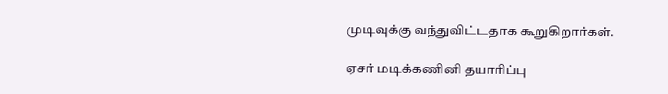முடிவுக்கு வந்துவிட்டதாக கூறுகிறார்கள்.

ஏசர் மடிக்கணினி தயாரிப்பு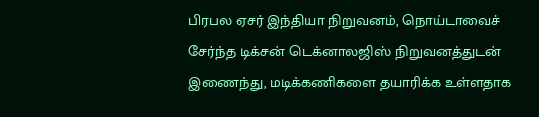பிரபல ஏசர் இந்தியா நிறுவனம், நொய்டாவைச் சேர்ந்த டிக்சன் டெக்னாலஜிஸ் நிறுவனத்துடன் இணைந்து, மடிக்கணிகளை தயாரிக்க உள்ளதாக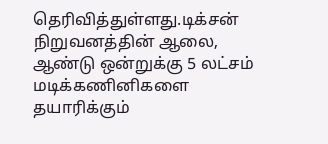தெரிவித்துள்ளது.டிக்சன் நிறுவனத்தின் ஆலை, ஆண்டு ஒன்றுக்கு 5 லட்சம் மடிக்கணினிகளை தயாரிக்கும்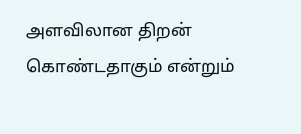அளவிலான திறன் கொண்டதாகும் என்றும்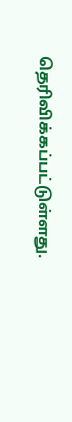தெரிவிக்கப்பட்டுள்ளது.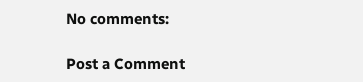No comments:

Post a Comment